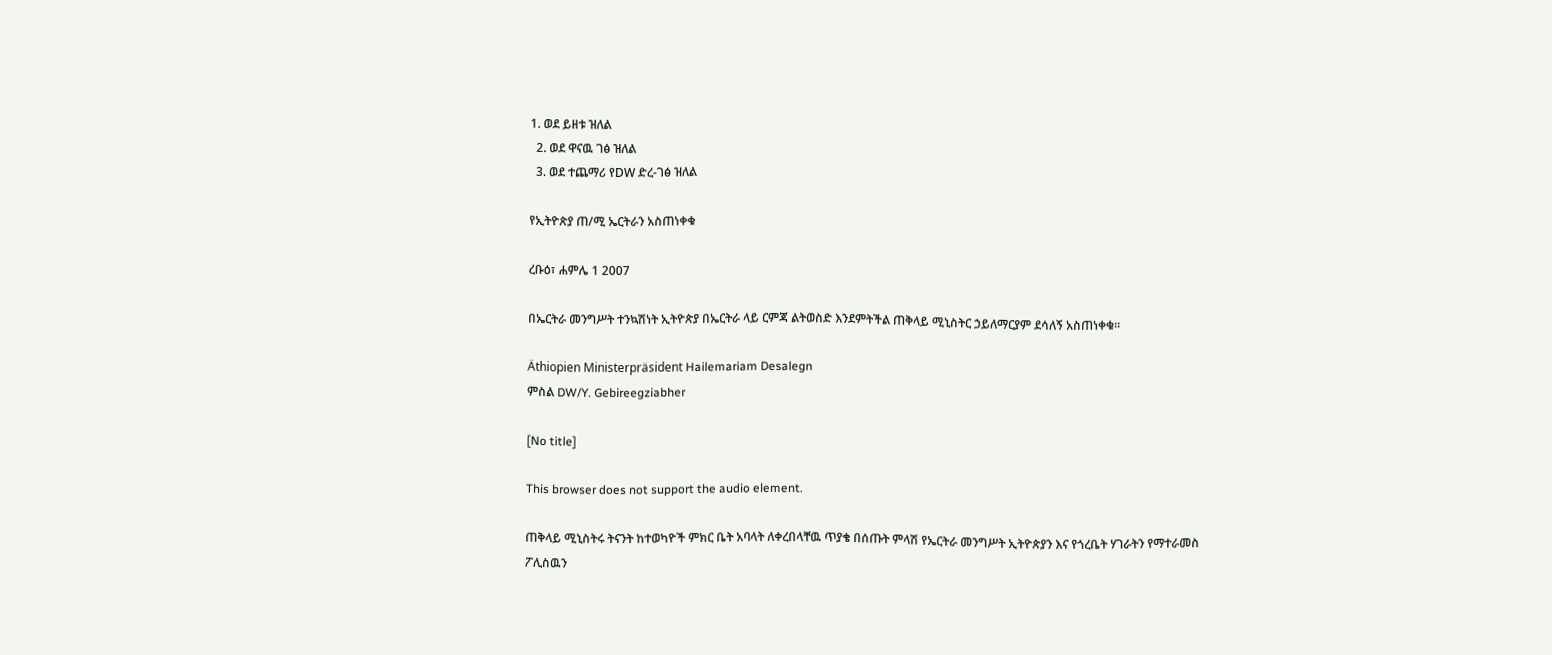1. ወደ ይዘቱ ዝለል
  2. ወደ ዋናዉ ገፅ ዝለል
  3. ወደ ተጨማሪ የDW ድረ-ገፅ ዝለል

የኢትዮጵያ ጠ/ሚ ኤርትራን አስጠነቀቁ

ረቡዕ፣ ሐምሌ 1 2007

በኤርትራ መንግሥት ተንኳሽነት ኢትዮጵያ በኤርትራ ላይ ርምጃ ልትወስድ እንደምትችል ጠቅላይ ሚኒስትር ኃይለማርያም ደሳለኝ አስጠነቀቁ።

Äthiopien Ministerpräsident Hailemariam Desalegn
ምስል DW/Y. Gebireegziabher

[No title]

This browser does not support the audio element.

ጠቅላይ ሚኒስትሩ ትናንት ከተወካዮች ምክር ቤት አባላት ለቀረበላቸዉ ጥያቄ በሰጡት ምላሽ የኤርትራ መንግሥት ኢትዮጵያን እና የጎረቤት ሃገራትን የማተራመስ ፖሊስዉን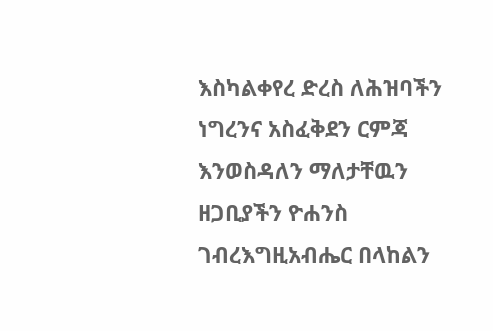እስካልቀየረ ድረስ ለሕዝባችን ነግረንና አስፈቅደን ርምጃ እንወስዳለን ማለታቸዉን ዘጋቢያችን ዮሐንስ ገብረእግዚአብሔር በላከልን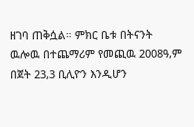ዘገባ ጠቅሷል። ምክር ቤቱ በትናንት ዉሎዉ በተጨማሪም የመጪዉ 2008ዓ,ም በጀት 23,3 ቢሊዮን እንዲሆን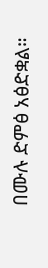በሙሉ ድምፅ አፅድቋል።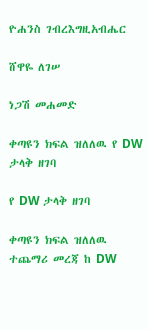ዮሐንስ ገብረእግዚአብሔር

ሸዋዬ ለገሠ

ነጋሽ መሐመድ

ቀጣዩን ክፍል ዝለለዉ የ DW ታላቅ ዘገባ

የ DW ታላቅ ዘገባ

ቀጣዩን ክፍል ዝለለዉ ተጨማሪ መረጃ ከ DW